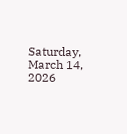Saturday, March 14, 2026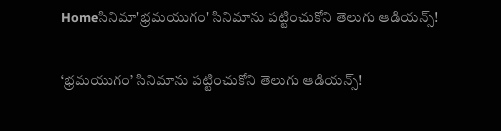Homeసినిమా'భ్రమయుగం' సినిమాను పట్టించుకోని తెలుగు ఆడియన్స్!

‘భ్రమయుగం’ సినిమాను పట్టించుకోని తెలుగు ఆడియన్స్!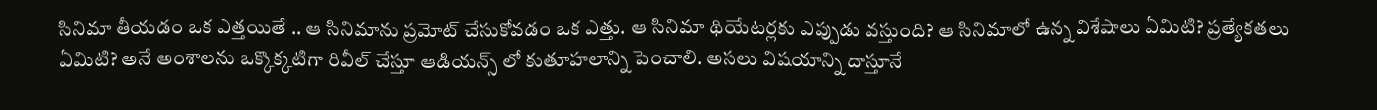సినిమా తీయడం ఒక ఎత్తయితే .. ఆ సినిమాను ప్రమోట్ చేసుకోవడం ఒక ఎత్తు. ఆ సినిమా థియేటర్లకు ఎప్పుడు వస్తుంది? ఆ సినిమాలో ఉన్న విశేషాలు ఏమిటి? ప్రత్యేకతలు ఏమిటి? అనే అంశాలను ఒక్కొక్కటిగా రివీల్ చేస్తూ ఆడియన్స్ లో కుతూహలాన్ని పెంచాలి. అసలు విషయాన్ని దాస్తూనే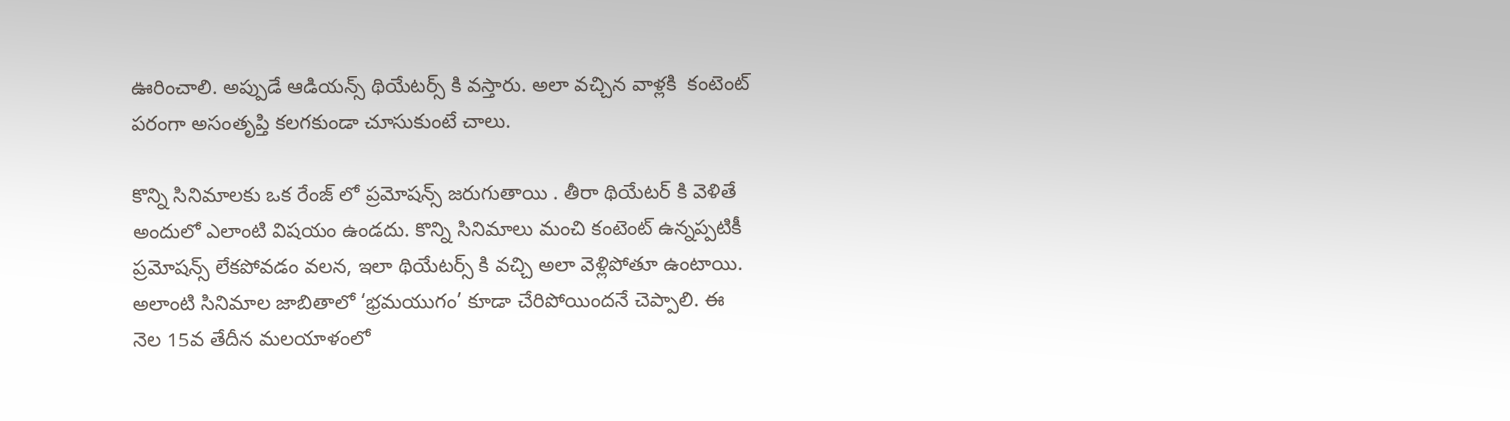ఊరించాలి. అప్పుడే ఆడియన్స్ థియేటర్స్ కి వస్తారు. అలా వచ్చిన వాళ్లకి  కంటెంట్ పరంగా అసంతృప్తి కలగకుండా చూసుకుంటే చాలు.

కొన్ని సినిమాలకు ఒక రేంజ్ లో ప్రమోషన్స్ జరుగుతాయి . తీరా థియేటర్ కి వెళితే అందులో ఎలాంటి విషయం ఉండదు. కొన్ని సినిమాలు మంచి కంటెంట్ ఉన్నప్పటికీ ప్రమోషన్స్ లేకపోవడం వలన, ఇలా థియేటర్స్ కి వచ్చి అలా వెళ్లిపోతూ ఉంటాయి. అలాంటి సినిమాల జాబితాలో ‘భ్రమయుగం’ కూడా చేరిపోయిందనే చెప్పాలి. ఈ నెల 15వ తేదీన మలయాళంలో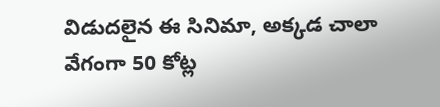విడుదలైన ఈ సినిమా, అక్కడ చాలా వేగంగా 50 కోట్ల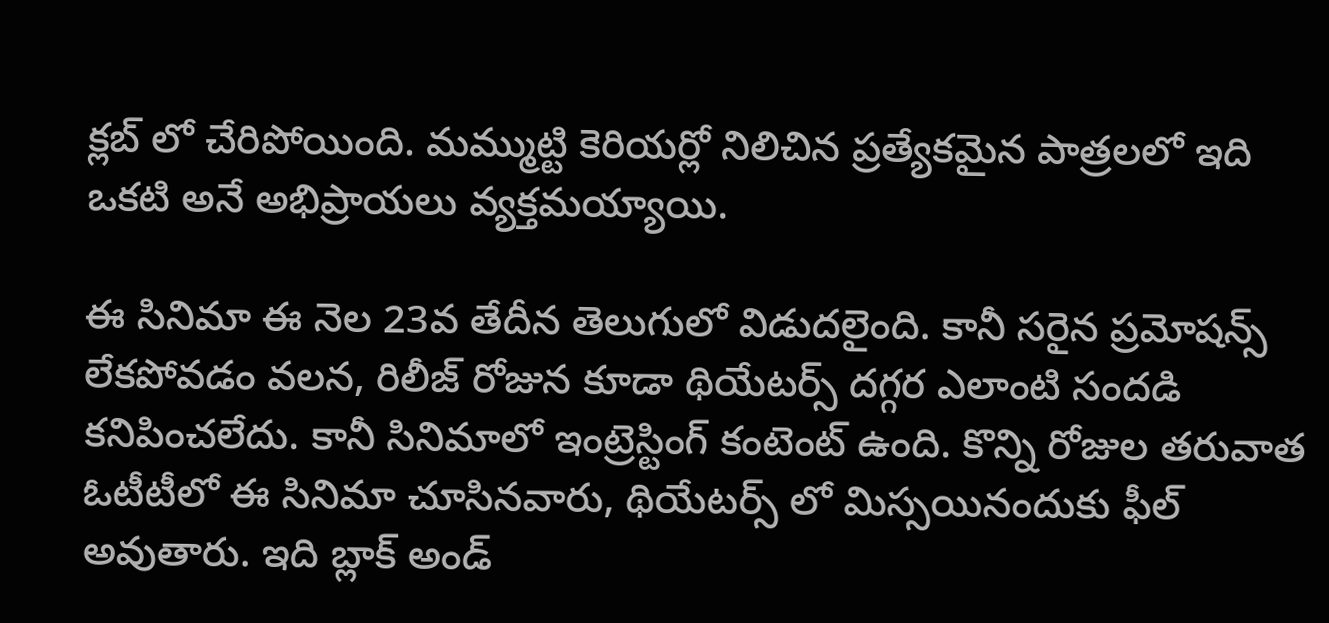క్లబ్ లో చేరిపోయింది. మమ్ముట్టి కెరియర్లో నిలిచిన ప్రత్యేకమైన పాత్రలలో ఇది ఒకటి అనే అభిప్రాయలు వ్యక్తమయ్యాయి.

ఈ సినిమా ఈ నెల 23వ తేదీన తెలుగులో విడుదలైంది. కానీ సరైన ప్రమోషన్స్ లేకపోవడం వలన, రిలీజ్ రోజున కూడా థియేటర్స్ దగ్గర ఎలాంటి సందడి కనిపించలేదు. కానీ సినిమాలో ఇంట్రెస్టింగ్ కంటెంట్ ఉంది. కొన్ని రోజుల తరువాత ఓటీటీలో ఈ సినిమా చూసినవారు, థియేటర్స్ లో మిస్సయినందుకు ఫీల్ అవుతారు. ఇది బ్లాక్ అండ్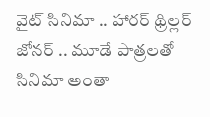వైట్ సినిమా .. హారర్ థ్రిల్లర్ జోనర్ .. మూడే పాత్రలతో సినిమా అంతా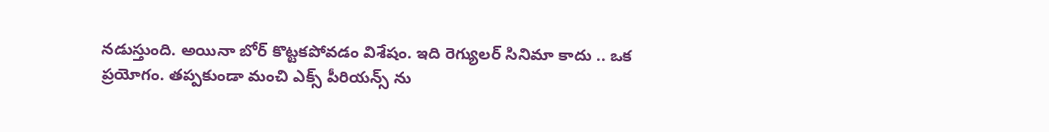నడుస్తుంది. అయినా బోర్ కొట్టకపోవడం విశేషం. ఇది రెగ్యులర్ సినిమా కాదు .. ఒక ప్రయోగం. తప్పకుండా మంచి ఎక్స్ పీరియన్స్ ను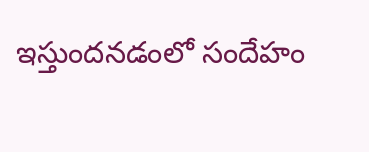ఇస్తుందనడంలో సందేహం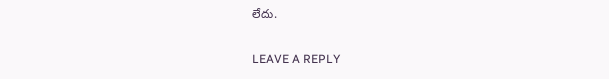లేదు.

LEAVE A REPLY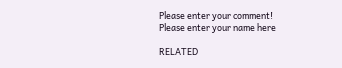Please enter your comment!
Please enter your name here

RELATED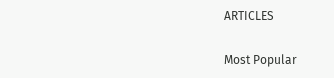ARTICLES

Most Popular